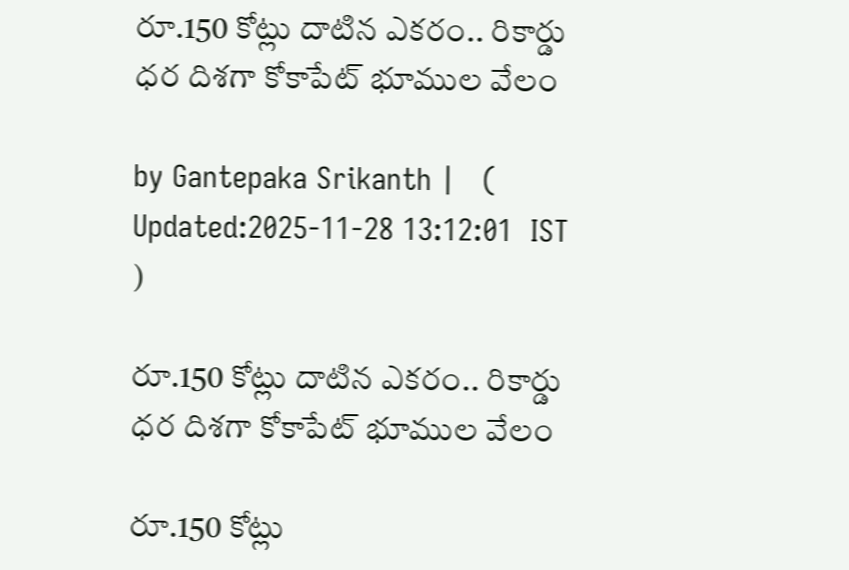రూ.150 కోట్లు దాటిన ఎకరం.. రికార్డు ధర దిశగా కోకాపేట్ భూముల వేలం

by Gantepaka Srikanth |   (  Updated:2025-11-28 13:12:01  IST  )

రూ.150 కోట్లు దాటిన ఎకరం.. రికార్డు ధర దిశగా కోకాపేట్ భూముల వేలం

రూ.150 కోట్లు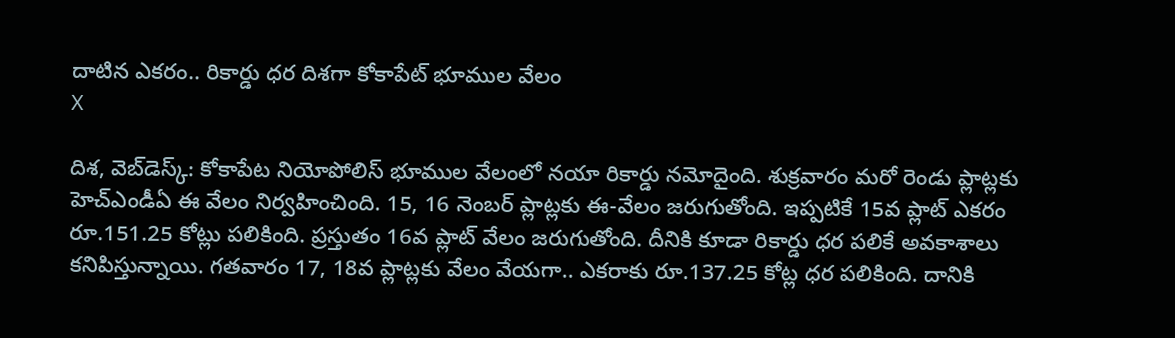దాటిన ఎకరం.. రికార్డు ధర దిశగా కోకాపేట్ భూముల వేలం
X

దిశ, వెబ్‌డెస్క్: కోకాపేట నియోపోలిస్ భూముల వేలంలో నయా రికార్డు నమోదైంది. శుక్రవారం మరో రెండు ప్లాట్లకు హెచ్‌ఎండీఏ ఈ వేలం నిర్వహించింది. 15, 16 నెంబర్ ప్లాట్లకు ఈ-వేలం జరుగుతోంది. ఇప్పటికే 15వ ప్లాట్ ఎకరం రూ.151.25 కోట్లు పలికింది. ప్రస్తుతం 16వ ప్లాట్ వేలం జరుగుతోంది. దీనికి కూడా రికార్డు ధర పలికే అవకాశాలు కనిపిస్తున్నాయి. గతవారం 17, 18వ ప్లాట్లకు వేలం వేయగా.. ఎకరాకు రూ.137.25 కోట్ల ధర పలికింది. దానికి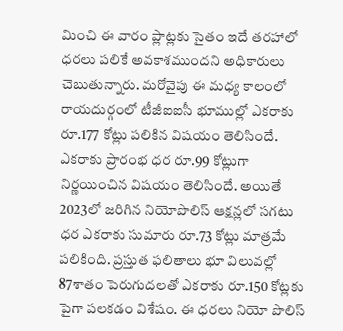మించి ఈ వారం ప్లాట్లకు సైతం ఇదే తరహాలో ధరలు పలికే అవకాశముందని అధికారులు చెబుతున్నారు. మరోవైపు ఈ మధ్య కాలంలో రాయదుర్గంలో టీజీఐఐసీ భూముల్లో ఎకరాకు రూ.177 కోట్లు పలికిన విషయం తెలిసిందే. ఎకరాకు ప్రారంభ ధర రూ.99 కోట్లుగా నిర్ణయించిన విషయం తెలిసిందే. అయితే 2023లో జరిగిన నియోపొలిస్ ఆక్షన్లలో సగటు ధర ఎకరాకు సుమారు రూ.73 కోట్లు మాత్రమే పలికింది. ప్రస్తుత ఫలితాలు భూ విలువల్లో 87శాతం పెరుగుదలతో ఎకరాకు రూ.150 కోట్లకు పైగా పలకడం విశేషం. ఈ ధరలు నియో పొలిస్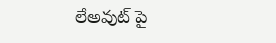లేఅవుట్ పై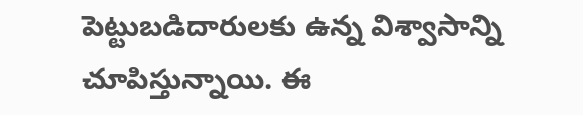పెట్టుబడిదారులకు ఉన్న విశ్వాసాన్ని చూపిస్తున్నాయి. ఈ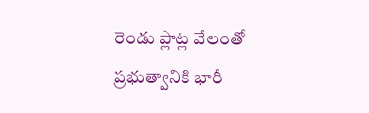రెండు ప్లాట్ల వేలంతో ప్రభుత్వానికి భారీ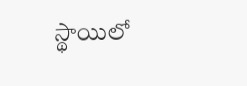స్థాయిలో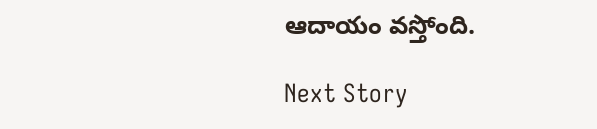ఆదాయం వస్తోంది.

Next Story